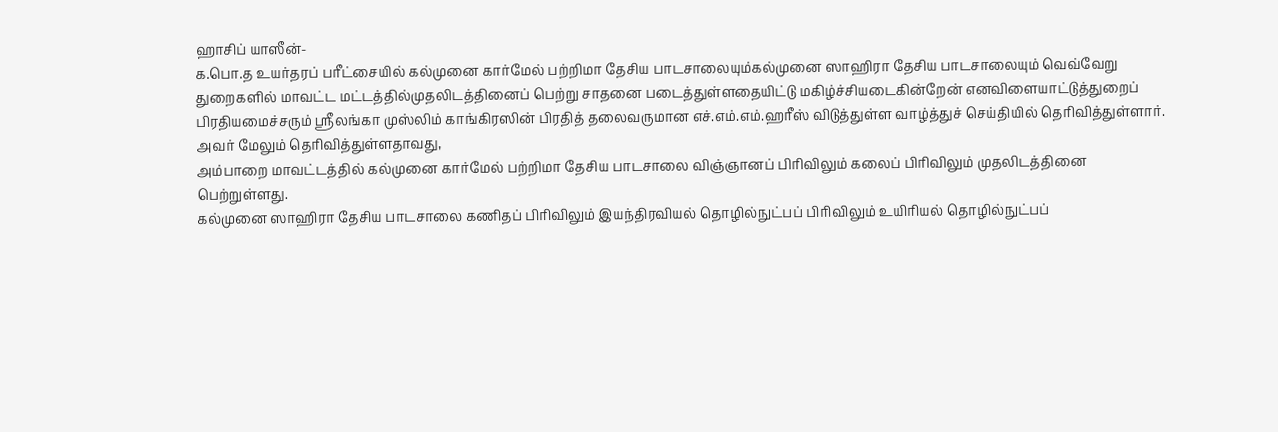ஹாசிப் யாஸீன்-
க.பொ.த உயர்தரப் பரீட்சையில் கல்முனை கார்மேல் பற்றிமா தேசிய பாடசாலையும்கல்முனை ஸாஹிரா தேசிய பாடசாலையும் வெவ்வேறு துறைகளில் மாவட்ட மட்டத்தில்முதலிடத்தினைப் பெற்று சாதனை படைத்துள்ளதையிட்டு மகிழ்ச்சியடைகின்றேன் எனவிளையாட்டுத்துறைப் பிரதியமைச்சரும் ஸ்ரீலங்கா முஸ்லிம் காங்கிரஸின் பிரதித் தலைவருமான எச்.எம்.எம்.ஹரீஸ் விடுத்துள்ள வாழ்த்துச் செய்தியில் தெரிவித்துள்ளார்.
அவர் மேலும் தெரிவித்துள்ளதாவது,
அம்பாறை மாவட்டத்தில் கல்முனை கார்மேல் பற்றிமா தேசிய பாடசாலை விஞ்ஞானப் பிரிவிலும் கலைப் பிரிவிலும் முதலிடத்தினை பெற்றுள்ளது.
கல்முனை ஸாஹிரா தேசிய பாடசாலை கணிதப் பிரிவிலும் இயந்திரவியல் தொழில்நுட்பப் பிரிவிலும் உயிரியல் தொழில்நுட்பப்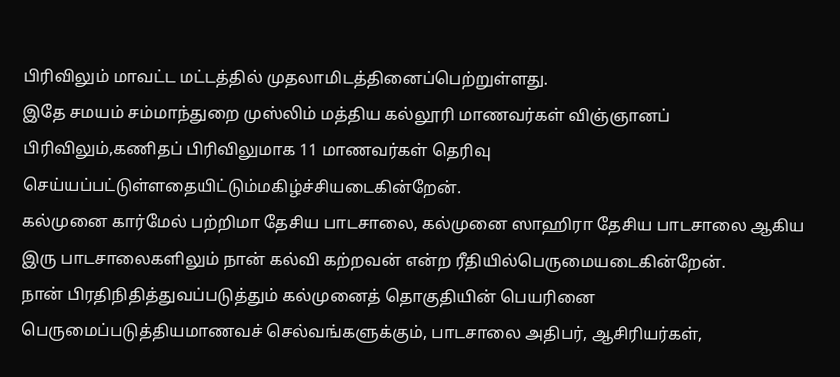பிரிவிலும் மாவட்ட மட்டத்தில் முதலாமிடத்தினைப்பெற்றுள்ளது.
இதே சமயம் சம்மாந்துறை முஸ்லிம் மத்திய கல்லூரி மாணவர்கள் விஞ்ஞானப் பிரிவிலும்,கணிதப் பிரிவிலுமாக 11 மாணவர்கள் தெரிவு செய்யப்பட்டுள்ளதையிட்டும்மகிழ்ச்சியடைகின்றேன்.
கல்முனை கார்மேல் பற்றிமா தேசிய பாடசாலை, கல்முனை ஸாஹிரா தேசிய பாடசாலை ஆகிய இரு பாடசாலைகளிலும் நான் கல்வி கற்றவன் என்ற ரீதியில்பெருமையடைகின்றேன்.
நான் பிரதிநிதித்துவப்படுத்தும் கல்முனைத் தொகுதியின் பெயரினை பெருமைப்படுத்தியமாணவச் செல்வங்களுக்கும், பாடசாலை அதிபர், ஆசிரியர்கள்,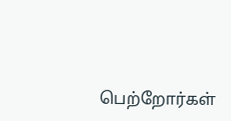பெற்றோர்கள்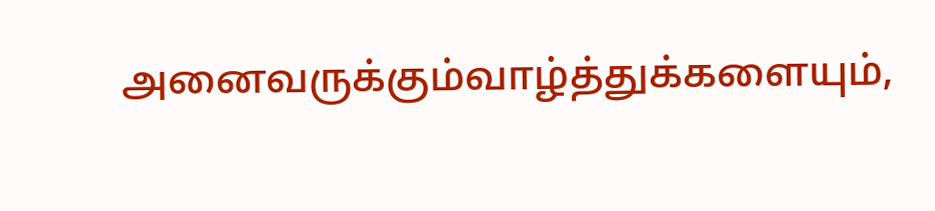அனைவருக்கும்வாழ்த்துக்களையும்,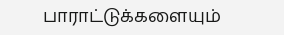பாராட்டுக்களையும்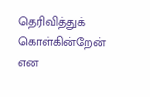தெரிவித்துக் கொள்கின்றேன் என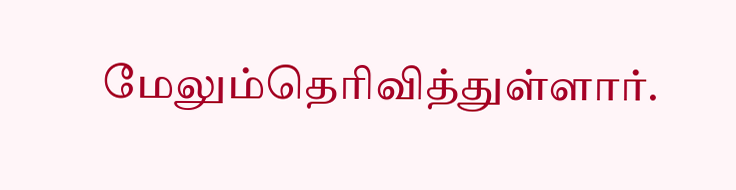மேலும்தெரிவித்துள்ளார்.